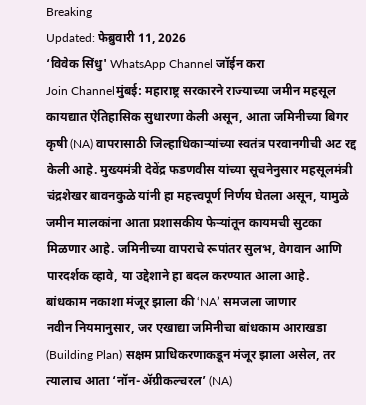Breaking
Updated: फेब्रुवारी 11, 2026
‘विवेक सिंधु' WhatsApp Channel जॉईन करा
Join Channelमुंबई: महाराष्ट्र सरकारने राज्याच्या जमीन महसूल कायद्यात ऐतिहासिक सुधारणा केली असून, आता जमिनीच्या बिगर कृषी (NA) वापरासाठी जिल्हाधिकाऱ्यांच्या स्वतंत्र परवानगीची अट रद्द केली आहे. मुख्यमंत्री देवेंद्र फडणवीस यांच्या सूचनेनुसार महसूलमंत्री चंद्रशेखर बावनकुळे यांनी हा महत्त्वपूर्ण निर्णय घेतला असून, यामुळे जमीन मालकांना आता प्रशासकीय फेऱ्यांतून कायमची सुटका मिळणार आहे. जमिनीच्या वापराचे रूपांतर सुलभ, वेगवान आणि पारदर्शक व्हावे, या उद्देशाने हा बदल करण्यात आला आहे.
बांधकाम नकाशा मंजूर झाला की ‘NA’ समजला जाणार
नवीन नियमानुसार, जर एखाद्या जमिनीचा बांधकाम आराखडा (Building Plan) सक्षम प्राधिकरणाकडून मंजूर झाला असेल, तर त्यालाच आता ‘नॉन-ॲग्रीकल्चरल’ (NA)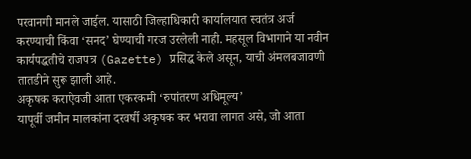परवानगी मानले जाईल. यासाठी जिल्हाधिकारी कार्यालयात स्वतंत्र अर्ज करण्याची किंवा ‘सनद’ घेण्याची गरज उरलेली नाही. महसूल विभागाने या नवीन कार्यपद्धतीचे राजपत्र (Gazette) प्रसिद्ध केले असून, याची अंमलबजावणी तातडीने सुरू झाली आहे.
अकृषक कराऐवजी आता एकरकमी ‘रुपांतरण अधिमूल्य’
यापूर्वी जमीन मालकांना दरवर्षी अकृषक कर भरावा लागत असे, जो आता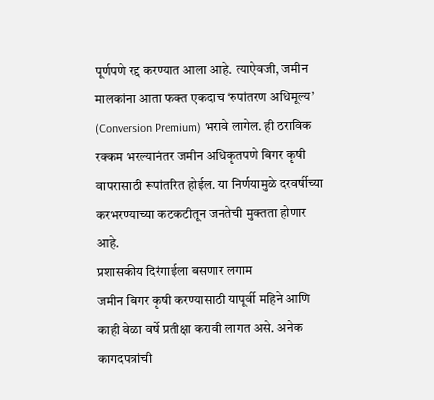पूर्णपणे रद्द करण्यात आला आहे. त्याऐवजी, जमीन मालकांना आता फक्त एकदाच ‘रुपांतरण अधिमूल्य’ (Conversion Premium) भरावे लागेल. ही ठराविक रक्कम भरल्यानंतर जमीन अधिकृतपणे बिगर कृषी वापरासाठी रूपांतरित होईल. या निर्णयामुळे दरवर्षीच्या करभरण्याच्या कटकटीतून जनतेची मुक्तता होणार आहे.
प्रशासकीय दिरंगाईला बसणार लगाम
जमीन बिगर कृषी करण्यासाठी यापूर्वी महिने आणि काही वेळा वर्षे प्रतीक्षा करावी लागत असे. अनेक कागदपत्रांची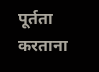पूर्तता करताना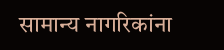सामान्य नागरिकांना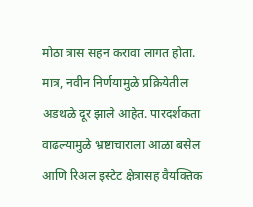मोठा त्रास सहन करावा लागत होता. मात्र, नवीन निर्णयामुळे प्रक्रियेतील अडथळे दूर झाले आहेत. पारदर्शकता वाढल्यामुळे भ्रष्टाचाराला आळा बसेल आणि रिअल इस्टेट क्षेत्रासह वैयक्तिक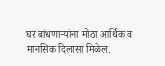घर बांधणाऱ्यांना मोठा आर्थिक व मानसिक दिलासा मिळेल.